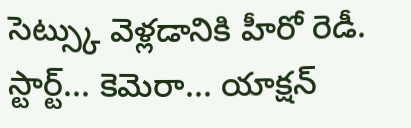సెట్స్కు వెళ్లడానికి హీరో రెడీ. స్టార్ట్... కెమెరా... యాక్షన్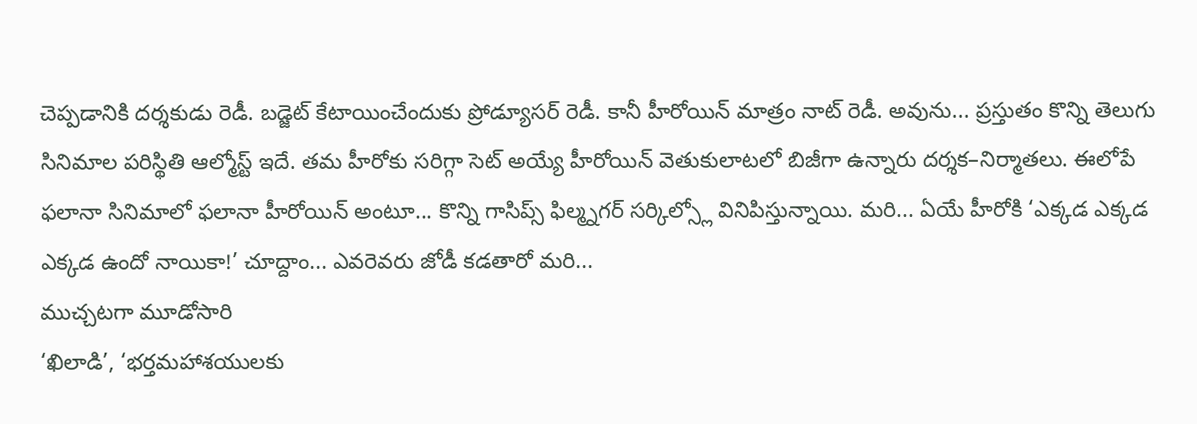చెప్పడానికి దర్శకుడు రెడీ. బడ్జెట్ కేటాయించేందుకు ప్రోడ్యూసర్ రెడీ. కానీ హీరోయిన్ మాత్రం నాట్ రెడీ. అవును... ప్రస్తుతం కొన్ని తెలుగు సినిమాల పరిస్థితి ఆల్మోస్ట్ ఇదే. తమ హీరోకు సరిగ్గా సెట్ అయ్యే హీరోయిన్ వెతుకులాటలో బిజీగా ఉన్నారు దర్శక–నిర్మాతలు. ఈలోపే ఫలానా సినిమాలో ఫలానా హీరోయిన్ అంటూ... కొన్ని గాసిప్స్ ఫిల్మ్నగర్ సర్కిల్స్లో వినిపిస్తున్నాయి. మరి... ఏయే హీరోకి ‘ఎక్కడ ఎక్కడ ఎక్కడ ఉందో నాయికా!’ చూద్దాం... ఎవరెవరు జోడీ కడతారో మరి...
ముచ్చటగా మూడోసారి
‘ఖిలాడి’, ‘భర్తమహాశయులకు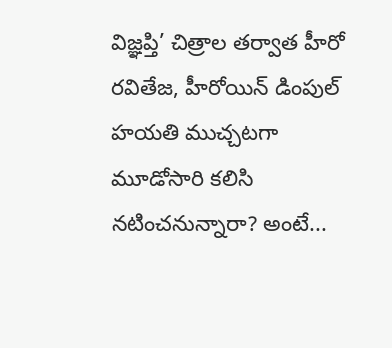విజ్ఞప్తి’ చిత్రాల తర్వాత హీరో రవితేజ, హీరోయిన్ డింపుల్ హయతి ముచ్చటగా మూడోసారి కలిసి నటించనున్నారా? అంటే...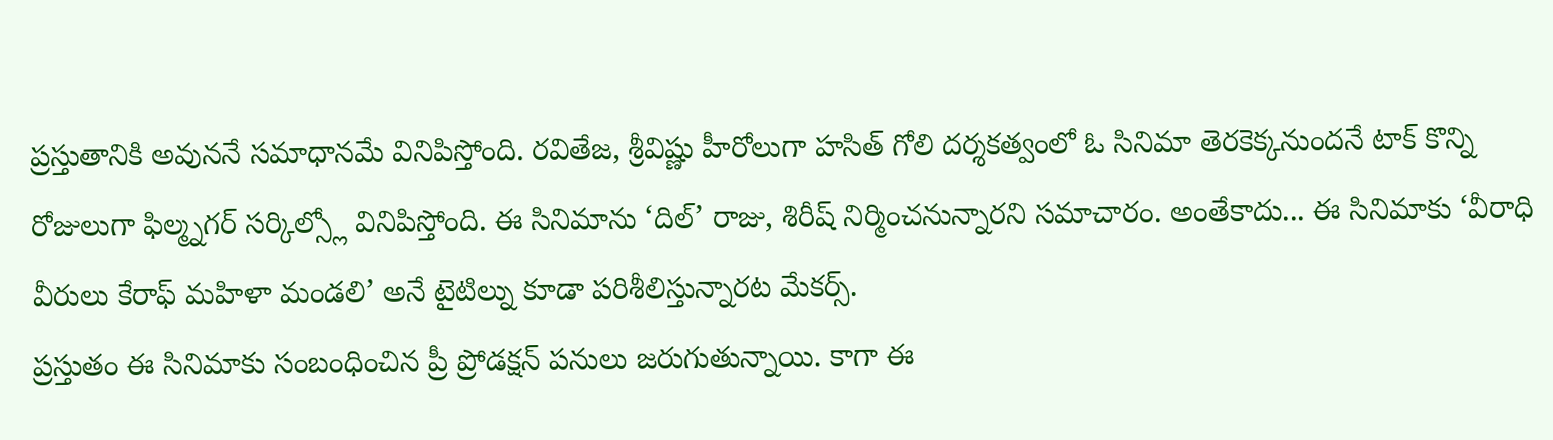ప్రస్తుతానికి అవుననే సమాధానమే వినిపిస్తోంది. రవితేజ, శ్రీవిష్ణు హీరోలుగా హసిత్ గోలి దర్శకత్వంలో ఓ సినిమా తెరకెక్కనుందనే టాక్ కొన్ని రోజులుగా ఫిల్మ్నగర్ సర్కిల్స్లో వినిపిస్తోంది. ఈ సినిమాను ‘దిల్’ రాజు, శిరీష్ నిర్మించనున్నారని సమాచారం. అంతేకాదు... ఈ సినిమాకు ‘వీరాధి వీరులు కేరాఫ్ మహిళా మండలి’ అనే టైటిల్ను కూడా పరిశీలిస్తున్నారట మేకర్స్.
ప్రస్తుతం ఈ సినిమాకు సంబంధించిన ప్రీ ప్రోడక్షన్ పనులు జరుగుతున్నాయి. కాగా ఈ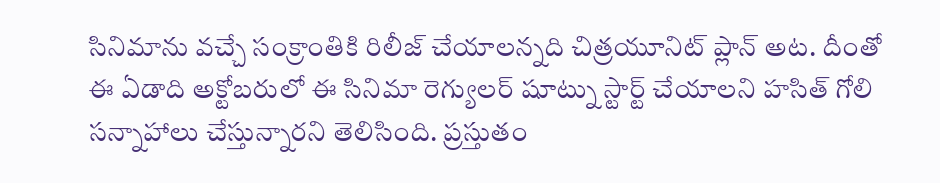సినిమాను వచ్చే సంక్రాంతికి రిలీజ్ చేయాలన్నది చిత్రయూనిట్ ప్లాన్ అట. దీంతో ఈ ఏడాది అక్టోబరులో ఈ సినిమా రెగ్యులర్ షూట్ను స్టార్ట్ చేయాలని హసిత్ గోలి సన్నాహాలు చేస్తున్నారని తెలిసింది. ప్రస్తుతం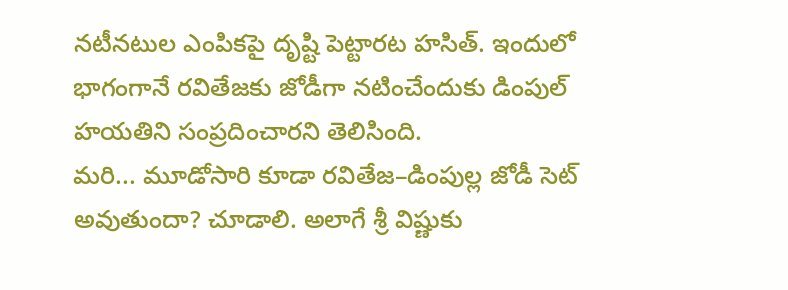నటీనటుల ఎంపికపై దృష్టి పెట్టారట హసిత్. ఇందులో భాగంగానే రవితేజకు జోడీగా నటించేందుకు డింపుల్ హయతిని సంప్రదించారని తెలిసింది.
మరి... మూడోసారి కూడా రవితేజ–డింపుల్ల జోడీ సెట్ అవుతుందా? చూడాలి. అలాగే శ్రీ విష్ణుకు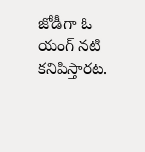జోడీగా ఓ యంగ్ నటి కనిపిస్తారట.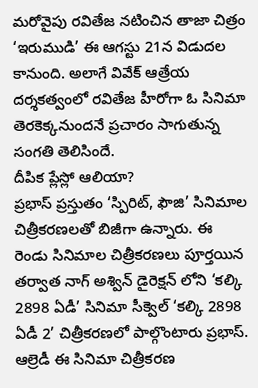మరోవైపు రవితేజ నటించిన తాజా చిత్రం ‘ఇరుముడి’ ఈ ఆగస్టు 21న విడుదల కానుంది. అలాగే వివేక్ ఆత్రేయ దర్శకత్వంలో రవితేజ హీరోగా ఓ సినిమా తెరకెక్కనుందనే ప్రచారం సాగుతున్న సంగతి తెలిసిందే.
దీపిక ప్లేస్లో ఆలియా?
ప్రభాస్ ప్రస్తుతం ‘స్పిరిట్, ఫౌజి’ సినిమాల చిత్రీకరణలతో బిజీగా ఉన్నారు. ఈ రెండు సినిమాల చిత్రీకరణలు పూర్తయిన తర్వాత నాగ్ అశ్విన్ డైరెక్షన్ లోని ‘కల్కి 2898 ఏడీ’ సినిమా సీక్వెల్ ‘కల్కి 2898 ఏడీ 2’ చిత్రీకరణలో పాల్గొంటారు ప్రభాస్. ఆల్రెడీ ఈ సినిమా చిత్రీకరణ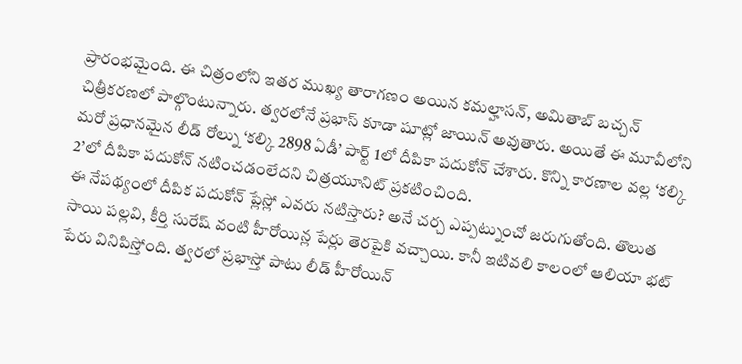ప్రారంభమైంది. ఈ చిత్రంలోని ఇతర ముఖ్య తారాగణం అయిన కమల్హాసన్, అమితాబ్ బచ్చన్ చిత్రీకరణలో పాల్గొంటున్నారు. త్వరలోనే ప్రభాస్ కూడా షూట్లో జాయిన్ అవుతారు. అయితే ఈ మూవీలోని మరో ప్రధానమైన లీడ్ రోల్ను ‘కల్కి 2898 ఏడీ’ పార్ట్ 1లో దీపికా పదుకోన్ చేశారు. కొన్ని కారణాల వల్ల ‘కల్కి 2’లో దీపికా పదుకోన్ నటించడంలేదని చిత్రయూనిట్ ప్రకటించింది.
ఈ నేపథ్యంలో దీపిక పదుకోన్ ప్లేస్లో ఎవరు నటిస్తారు? అనే చర్చ ఎప్పట్నుంచో జరుగుతోంది. తొలుత సాయి పల్లవి, కీర్తి సురేష్ వంటి హీరోయిన్ల పేర్లు తెరపైకి వచ్చాయి. కానీ ఇటివలి కాలంలో ఆలియా భట్ పేరు వినిపిస్తోంది. త్వరలో ప్రభాస్తో పాటు లీడ్ హీరోయిన్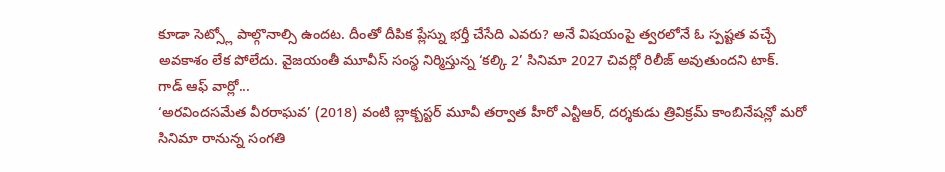కూడా సెట్స్లో పాల్గొనాల్సి ఉందట. దీంతో దీపిక ప్లేస్ను భర్తీ చేసేది ఎవరు? అనే విషయంపై త్వరలోనే ఓ స్పష్టత వచ్చే అవకాశం లేక పోలేదు. వైజయంతీ మూవీస్ సంస్థ నిర్మిస్తున్న ‘కల్కి 2’ సినిమా 2027 చివర్లో రిలీజ్ అవుతుందని టాక్.
గాడ్ ఆఫ్ వార్లో...
‘అరవిందసమేత వీరరాఘవ’ (2018) వంటి బ్లాక్బస్టర్ మూవీ తర్వాత హీరో ఎన్టీఆర్, దర్శకుడు త్రివిక్రమ్ కాంబినేషన్లో మరో సినిమా రానున్న సంగతి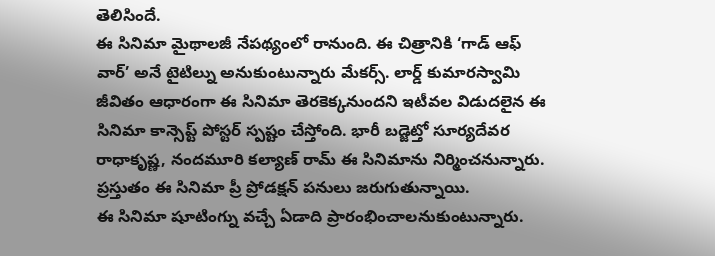తెలిసిందే.
ఈ సినిమా మైథాలజీ నేపథ్యంలో రానుంది. ఈ చిత్రానికి ‘గాడ్ ఆఫ్ వార్’ అనే టైటిల్ను అనుకుంటున్నారు మేకర్స్. లార్డ్ కుమారస్వామి జీవితం ఆధారంగా ఈ సినిమా తెరకెక్కనుందని ఇటీవల విడుదలైన ఈ సినిమా కాన్సెప్ట్ పోస్టర్ స్పష్టం చేస్తోంది. భారీ బడ్జెట్తో సూర్యదేవర రాధాకృష్ణ, నందమూరి కల్యాణ్ రామ్ ఈ సినిమాను నిర్మించనున్నారు. ప్రస్తుతం ఈ సినిమా ప్రీ ప్రోడక్షన్ పనులు జరుగుతున్నాయి.
ఈ సినిమా షూటింగ్ను వచ్చే ఏడాది ప్రారంభించాలనుకుంటున్నారు.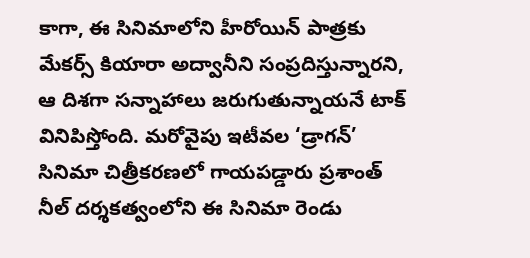కాగా, ఈ సినిమాలోని హీరోయిన్ పాత్రకు మేకర్స్ కియారా అద్వానీని సంప్రదిస్తున్నారని, ఆ దిశగా సన్నాహాలు జరుగుతున్నాయనే టాక్ వినిపిస్తోంది. మరోవైపు ఇటీవల ‘డ్రాగన్’ సినిమా చిత్రీకరణలో గాయపడ్డారు ప్రశాంత్ నీల్ దర్శకత్వంలోని ఈ సినిమా రెండు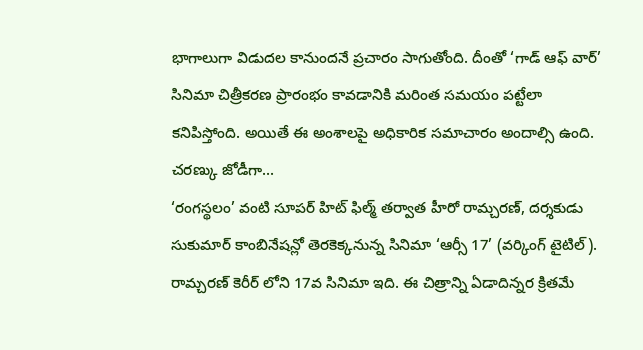భాగాలుగా విడుదల కానుందనే ప్రచారం సాగుతోంది. దీంతో ‘గాడ్ ఆఫ్ వార్’ సినిమా చిత్రీకరణ ప్రారంభం కావడానికి మరింత సమయం పట్టేలా కనిపిస్తోంది. అయితే ఈ అంశాలపై అధికారిక సమాచారం అందాల్సి ఉంది.
చరణ్కు జోడీగా...
‘రంగస్థలం’ వంటి సూపర్ హిట్ ఫిల్మ్ తర్వాత హీరో రామ్చరణ్, దర్శకుడు సుకుమార్ కాంబినేషన్లో తెరకెక్కనున్న సినిమా ‘ఆర్సీ 17’ (వర్కింగ్ టైటిల్). రామ్చరణ్ కెరీర్ లోని 17వ సినిమా ఇది. ఈ చిత్రాన్ని ఏడాదిన్నర క్రితమే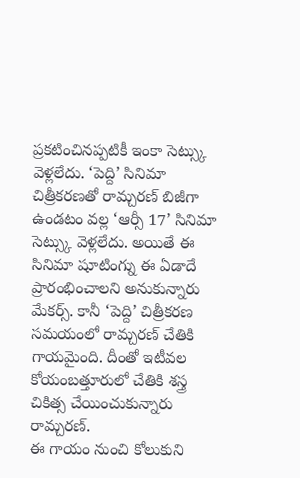ప్రకటించినప్పటికీ ఇంకా సెట్స్కు వెళ్లలేదు. ‘పెద్ది’ సినిమా చిత్రీకరణతో రామ్చరణ్ బిజీగా ఉండటం వల్ల ‘ఆర్సీ 17’ సినిమా సెట్స్కు వెళ్లలేదు. అయితే ఈ సినిమా షూటింగ్ను ఈ ఏడాదే ప్రారంభించాలని అనుకున్నారు మేకర్స్. కానీ ‘పెద్ది’ చిత్రీకరణ సమయంలో రామ్చరణ్ చేతికి గాయమైంది. దీంతో ఇటీవల కోయంబత్తూరులో చేతికి శస్త్ర చికిత్స చేయించుకున్నారు రామ్చరణ్.
ఈ గాయం నుంచి కోలుకుని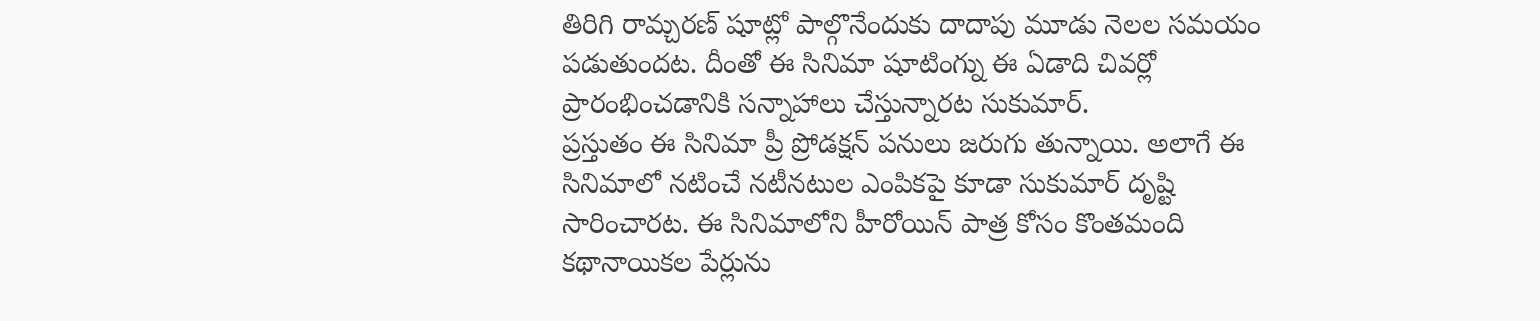తిరిగి రామ్చరణ్ షూట్లో పాల్గొనేందుకు దాదాపు మూడు నెలల సమయం పడుతుందట. దీంతో ఈ సినిమా షూటింగ్ను ఈ ఏడాది చివర్లో ప్రారంభించడానికి సన్నాహాలు చేస్తున్నారట సుకుమార్.
ప్రస్తుతం ఈ సినిమా ప్రీ ప్రోడక్షన్ పనులు జరుగు తున్నాయి. అలాగే ఈ సినిమాలో నటించే నటీనటుల ఎంపికపై కూడా సుకుమార్ దృష్టి సారించారట. ఈ సినిమాలోని హీరోయిన్ పాత్ర కోసం కొంతమంది కథానాయికల పేర్లును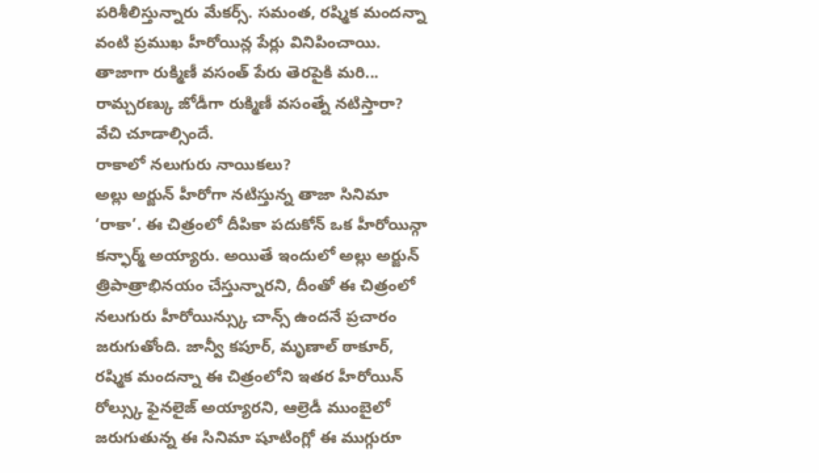పరిశీలిస్తున్నారు మేకర్స్. సమంత, రష్మిక మందన్నా వంటి ప్రముఖ హీరోయిన్ల పేర్లు వినిపించాయి. తాజాగా రుక్మిణీ వసంత్ పేరు తెరపైకి మరి... రామ్చరణ్కు జోడీగా రుక్మిణీ వసంత్నే నటిస్తారా? వేచి చూడాల్సిందే.
రాకాలో నలుగురు నాయికలు?
అల్లు అర్జున్ హీరోగా నటిస్తున్న తాజా సినిమా ‘రాకా’. ఈ చిత్రంలో దీపికా పదుకోన్ ఒక హీరోయిన్గా కన్ఫార్మ్ అయ్యారు. అయితే ఇందులో అల్లు అర్జున్ త్రిపాత్రాభినయం చేస్తున్నారని, దీంతో ఈ చిత్రంలో నలుగురు హీరోయిన్స్కు చాన్స్ ఉందనే ప్రచారం జరుగుతోంది. జాన్వీ కపూర్, మృణాల్ ఠాకూర్, రష్మిక మందన్నా ఈ చిత్రంలోని ఇతర హీరోయిన్ రోల్స్కు ఫైనలైజ్ అయ్యారని, ఆల్రెడీ ముంబైలో జరుగుతున్న ఈ సినిమా షూటింగ్లో ఈ ముగ్గురూ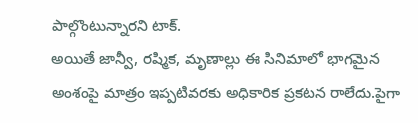పాల్గొంటున్నారని టాక్.
అయితే జాన్వీ, రష్మిక, మృణాల్లు ఈ సినిమాలో భాగమైన అంశంపై మాత్రం ఇప్పటివరకు అధికారిక ప్రకటన రాలేదు.పైగా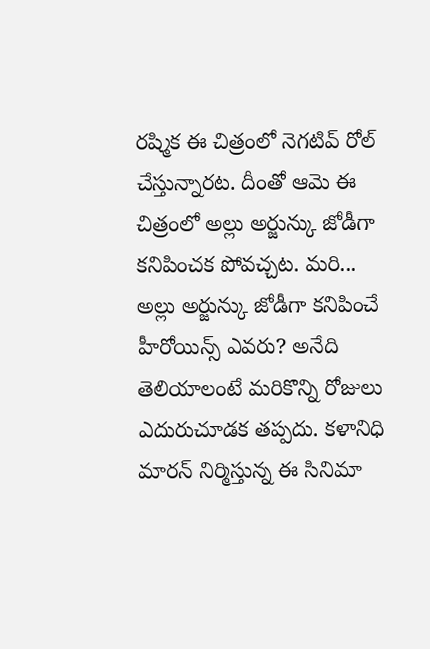రష్మిక ఈ చిత్రంలో నెగటివ్ రోల్ చేస్తున్నారట. దీంతో ఆమె ఈ చిత్రంలో అల్లు అర్జున్కు జోడీగా కనిపించక పోవచ్చట. మరి... అల్లు అర్జున్కు జోడీగా కనిపించే హీరోయిన్స్ ఎవరు? అనేది తెలియాలంటే మరికొన్ని రోజులు ఎదురుచూడక తప్పదు. కళానిధి మారన్ నిర్మిస్తున్న ఈ సినిమా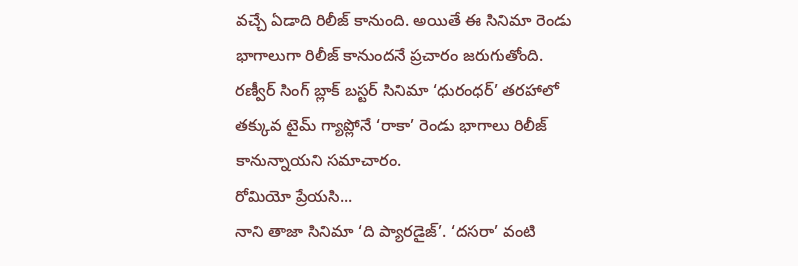వచ్చే ఏడాది రిలీజ్ కానుంది. అయితే ఈ సినిమా రెండు భాగాలుగా రిలీజ్ కానుందనే ప్రచారం జరుగుతోంది. రణ్వీర్ సింగ్ బ్లాక్ బస్టర్ సినిమా ‘ధురంధర్’ తరహాలో తక్కువ టైమ్ గ్యాప్లోనే ‘రాకా’ రెండు భాగాలు రిలీజ్ కానున్నాయని సమాచారం.
రోమియో ప్రేయసి...
నాని తాజా సినిమా ‘ది ప్యారడైజ్’. ‘దసరా’ వంటి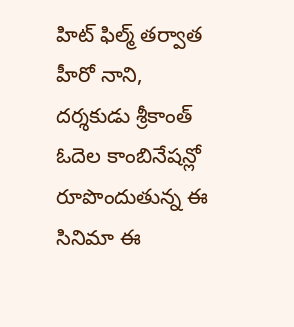హిట్ ఫిల్మ్ తర్వాత హీరో నాని, దర్శకుడు శ్రీకాంత్ ఓదెల కాంబినేషన్లో రూపొందుతున్న ఈ సినిమా ఈ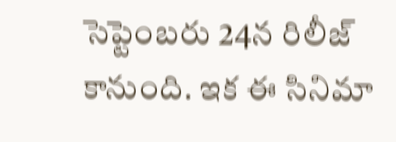సెప్టెంబరు 24న రిలీజ్ కానుంది. ఇక ఈ సినిమా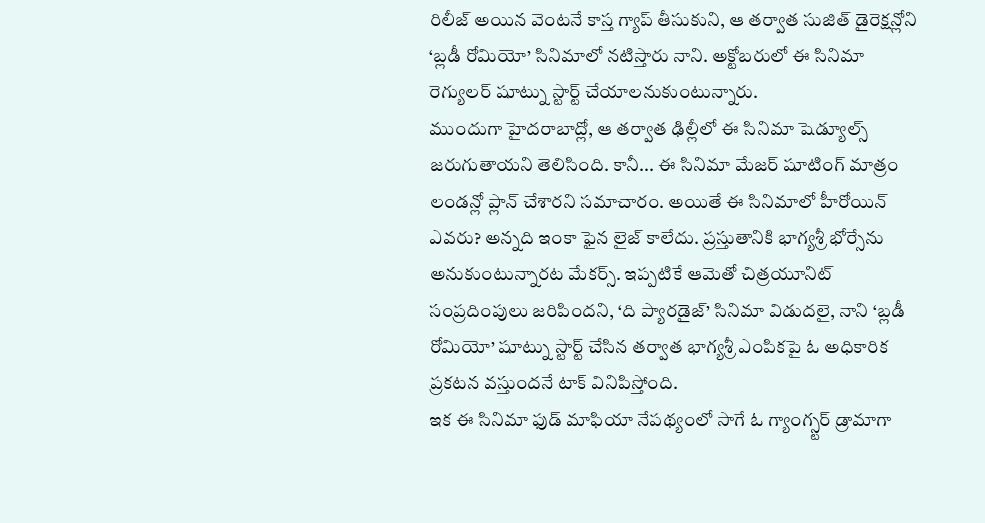రిలీజ్ అయిన వెంటనే కాస్త గ్యాప్ తీసుకుని, ఆ తర్వాత సుజిత్ డైరెక్షన్లోని ‘బ్లడీ రోమియో’ సినిమాలో నటిస్తారు నాని. అక్టోబరులో ఈ సినిమా రెగ్యులర్ షూట్ను స్టార్ట్ చేయాలనుకుంటున్నారు.
ముందుగా హైదరాబాద్లో, ఆ తర్వాత ఢిల్లీలో ఈ సినిమా షెడ్యూల్స్ జరుగుతాయని తెలిసింది. కానీ... ఈ సినిమా మేజర్ షూటింగ్ మాత్రం లండన్లో ప్లాన్ చేశారని సమాచారం. అయితే ఈ సినిమాలో హీరోయిన్ ఎవరు? అన్నది ఇంకా ఫైన లైజ్ కాలేదు. ప్రస్తుతానికి భాగ్యశ్రీ భోర్సేను అనుకుంటున్నారట మేకర్స్. ఇప్పటికే ఆమెతో చిత్రయూనిట్ సంప్రదింపులు జరిపిందని, ‘ది ప్యారడైజ్’ సినిమా విడుదలై, నాని ‘బ్లడీ రోమియో’ షూట్ను స్టార్ట్ చేసిన తర్వాత భాగ్యశ్రీ ఎంపికపై ఓ అధికారిక ప్రకటన వస్తుందనే టాక్ వినిపిస్తోంది.
ఇక ఈ సినిమా ఫుడ్ మాఫియా నేపథ్యంలో సాగే ఓ గ్యాంగ్స్టర్ డ్రామాగా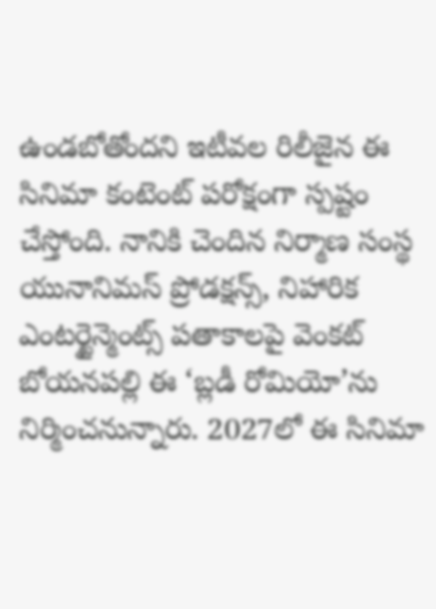ఉండబోతోందని ఇటీవల రిలీజైన ఈ సినిమా కంటెంట్ పరోక్షంగా స్పష్టం చేస్తోంది. నానికి చెందిన నిర్మాణ సంస్థ యునానిమస్ ప్రోడక్షన్స్, నిహారిక ఎంటర్టైన్మెంట్స్ పతాకాలపై వెంకట్ బోయనపల్లి ఈ ‘బ్లడీ రోమియో’ను నిర్మించనున్నారు. 2027లో ఈ సినిమా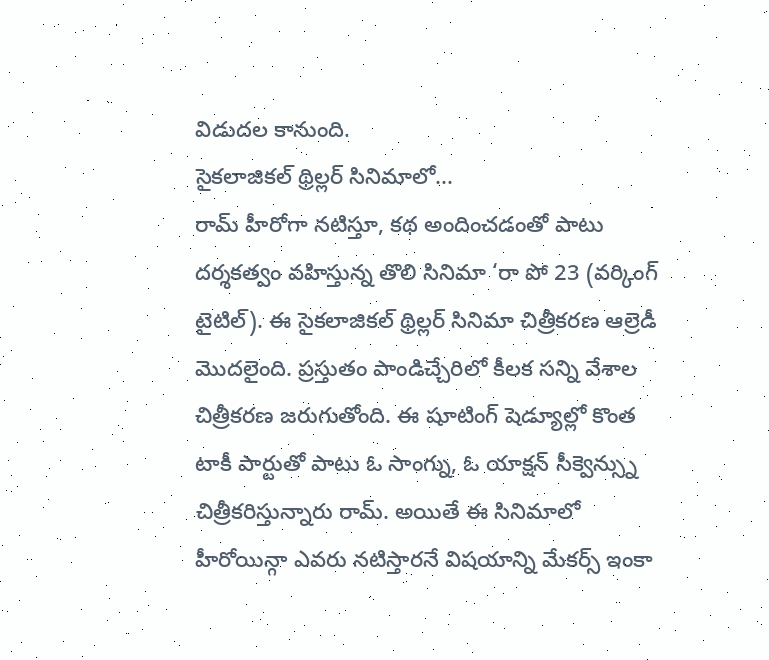విడుదల కానుంది.
సైకలాజికల్ థ్రిల్లర్ సినిమాలో...
రామ్ హీరోగా నటిస్తూ, కథ అందించడంతో పాటు దర్శకత్వం వహిస్తున్న తొలి సినిమా ‘రా పో 23 (వర్కింగ్ టైటిల్). ఈ సైకలాజికల్ థ్రిల్లర్ సినిమా చిత్రీకరణ ఆల్రెడీ మొదలైంది. ప్రస్తుతం పాండిచ్చేరిలో కీలక సన్ని వేశాల చిత్రీకరణ జరుగుతోంది. ఈ షూటింగ్ షెడ్యూల్లో కొంత టాకీ పార్టుతో పాటు ఓ సాంగ్ను, ఓ యాక్షన్ సీక్వెన్స్ను చిత్రీకరిస్తున్నారు రామ్. అయితే ఈ సినిమాలో హీరోయిన్గా ఎవరు నటిస్తారనే విషయాన్ని మేకర్స్ ఇంకా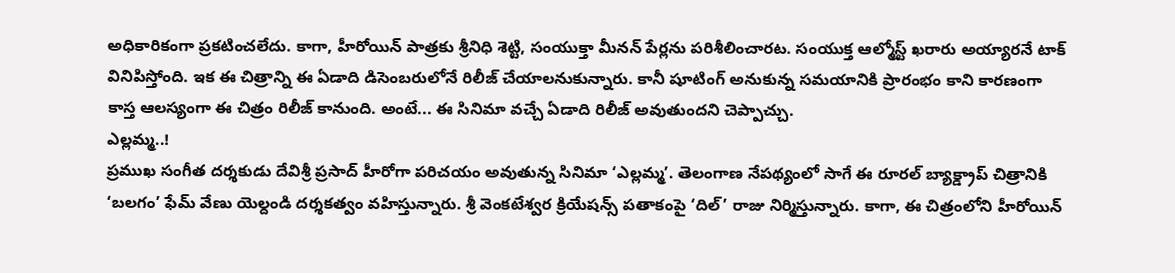అధికారికంగా ప్రకటించలేదు. కాగా, హీరోయిన్ పాత్రకు శ్రీనిధి శెట్టి, సంయుక్తా మీనన్ పేర్లను పరిశీలించారట. సంయుక్త ఆల్మోస్ట్ ఖరారు అయ్యారనే టాక్ వినిపిస్తోంది. ఇక ఈ చిత్రాన్ని ఈ ఏడాది డిసెంబరులోనే రిలీజ్ చేయాలనుకున్నారు. కానీ షూటింగ్ అనుకున్న సమయానికి ప్రారంభం కాని కారణంగా కాస్త ఆలస్యంగా ఈ చిత్రం రిలీజ్ కానుంది. అంటే... ఈ సినిమా వచ్చే ఏడాది రిలీజ్ అవుతుందని చెప్పాచ్చు.
ఎల్లమ్మ..!
ప్రముఖ సంగీత దర్శకుడు దేవిశ్రీ ప్రసాద్ హీరోగా పరిచయం అవుతున్న సినిమా ‘ఎల్లమ్మ’. తెలంగాణ నేపథ్యంలో సాగే ఈ రూరల్ బ్యాక్డ్రాప్ చిత్రానికి ‘బలగం’ ఫేమ్ వేణు యెల్దండి దర్శకత్వం వహిస్తున్నారు. శ్రీ వెంకటేశ్వర క్రియేషన్స్ పతాకంపై ‘దిల్’ రాజు నిర్మిస్తున్నారు. కాగా, ఈ చిత్రంలోని హీరోయిన్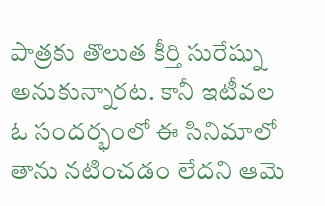పాత్రకు తొలుత కీర్తి సురేష్ను అనుకున్నారట. కానీ ఇటీవల ఓ సందర్భంలో ఈ సినిమాలో తాను నటించడం లేదని ఆమె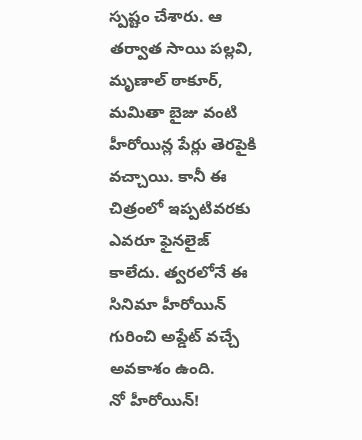స్పష్టం చేశారు. ఆ తర్వాత సాయి పల్లవి, మృణాల్ ఠాకూర్, మమితా బైజు వంటి హీరోయిన్ల పేర్లు తెరపైకి వచ్చాయి. కానీ ఈ చిత్రంలో ఇప్పటివరకు ఎవరూ ఫైనలైజ్ కాలేదు. త్వరలోనే ఈ సినిమా హీరోయిన్ గురించి అప్డేట్ వచ్చే అవకాశం ఉంది.
నో హీరోయిన్!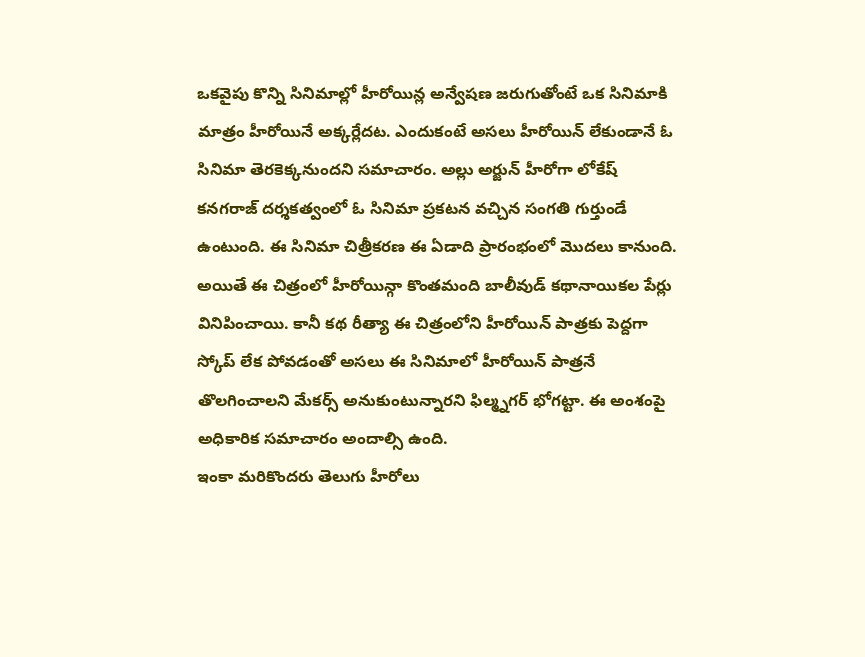ఒకవైపు కొన్ని సినిమాల్లో హీరోయిన్ల అన్వేషణ జరుగుతోంటే ఒక సినిమాకి మాత్రం హీరోయినే అక్కర్లేదట. ఎందుకంటే అసలు హీరోయిన్ లేకుండానే ఓ సినిమా తెరకెక్కనుందని సమాచారం. అల్లు అర్జున్ హీరోగా లోకేష్ కనగరాజ్ దర్శకత్వంలో ఓ సినిమా ప్రకటన వచ్చిన సంగతి గుర్తుండే ఉంటుంది. ఈ సినిమా చిత్రీకరణ ఈ ఏడాది ప్రారంభంలో మొదలు కానుంది. అయితే ఈ చిత్రంలో హీరోయిన్గా కొంతమంది బాలీవుడ్ కథానాయికల పేర్లు వినిపించాయి. కానీ కథ రీత్యా ఈ చిత్రంలోని హీరోయిన్ పాత్రకు పెద్దగా స్కోప్ లేక పోవడంతో అసలు ఈ సినిమాలో హీరోయిన్ పాత్రనే తొలగించాలని మేకర్స్ అనుకుంటున్నారని ఫిల్మ్నగర్ భోగట్టా. ఈ అంశంపై అధికారిక సమాచారం అందాల్సి ఉంది.
ఇంకా మరికొందరు తెలుగు హీరోలు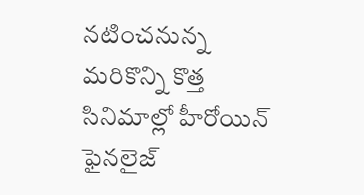నటించనున్న మరికొన్ని కొత్త సినిమాల్లో హీరోయిన్ ఫైనలైజ్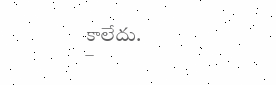కాలేదు.
–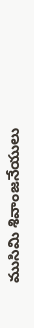ముసిమి శివాంజనేయులు